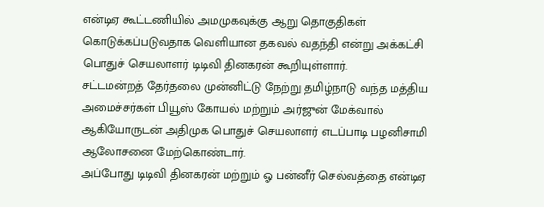என்டிஏ கூட்டணியில் அமமுகவுக்கு ஆறு தொகுதிகள் கொடுக்கப்படுவதாக வெளியான தகவல் வதந்தி என்று அக்கட்சி பொதுச் செயலாளர் டிடிவி தினகரன் கூறியுள்ளார்.
சட்டமன்றத் தேர்தலை முன்னிட்டு நேற்று தமிழ்நாடு வந்த மத்திய அமைச்சர்கள் பியூஸ் கோயல் மற்றும் அர்ஜுன் மேக்வால் ஆகியோருடன் அதிமுக பொதுச் செயலாளர் எடப்பாடி பழனிசாமி ஆலோசனை மேற்கொண்டார்.
அப்போது டிடிவி தினகரன் மற்றும் ஓ பன்னீர் செல்வத்தை என்டிஏ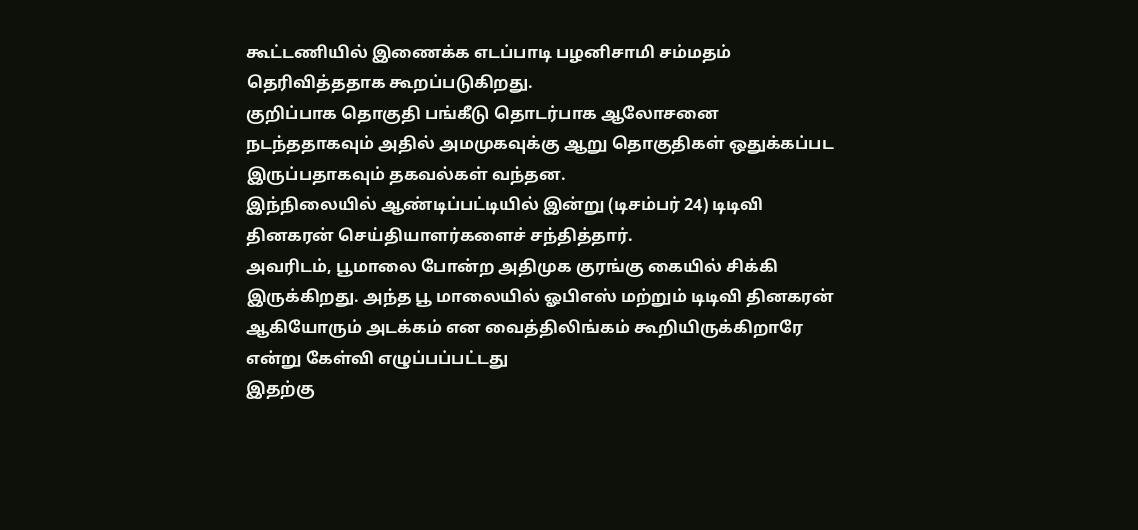கூட்டணியில் இணைக்க எடப்பாடி பழனிசாமி சம்மதம் தெரிவித்ததாக கூறப்படுகிறது.
குறிப்பாக தொகுதி பங்கீடு தொடர்பாக ஆலோசனை நடந்ததாகவும் அதில் அமமுகவுக்கு ஆறு தொகுதிகள் ஒதுக்கப்பட இருப்பதாகவும் தகவல்கள் வந்தன.
இந்நிலையில் ஆண்டிப்பட்டியில் இன்று (டிசம்பர் 24) டிடிவி தினகரன் செய்தியாளர்களைச் சந்தித்தார்.
அவரிடம், பூமாலை போன்ற அதிமுக குரங்கு கையில் சிக்கி இருக்கிறது. அந்த பூ மாலையில் ஓபிஎஸ் மற்றும் டிடிவி தினகரன் ஆகியோரும் அடக்கம் என வைத்திலிங்கம் கூறியிருக்கிறாரே என்று கேள்வி எழுப்பப்பட்டது
இதற்கு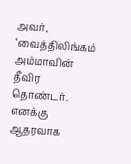அவர், ‘வைத்திலிங்கம் அம்மாவின் தீவிர தொண்டர். எனக்கு ஆதரவாக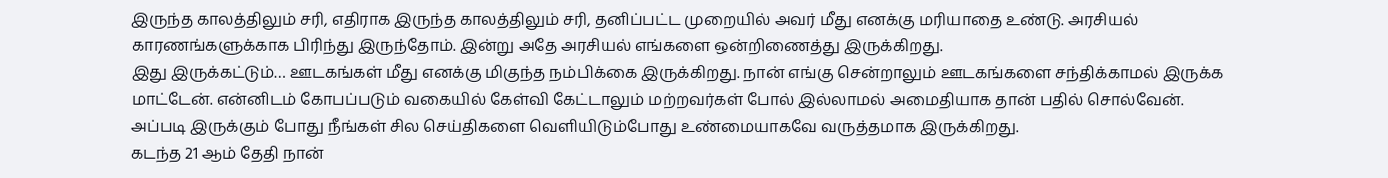இருந்த காலத்திலும் சரி, எதிராக இருந்த காலத்திலும் சரி, தனிப்பட்ட முறையில் அவர் மீது எனக்கு மரியாதை உண்டு. அரசியல் காரணங்களுக்காக பிரிந்து இருந்தோம். இன்று அதே அரசியல் எங்களை ஒன்றிணைத்து இருக்கிறது.
இது இருக்கட்டும்… ஊடகங்கள் மீது எனக்கு மிகுந்த நம்பிக்கை இருக்கிறது. நான் எங்கு சென்றாலும் ஊடகங்களை சந்திக்காமல் இருக்க மாட்டேன். என்னிடம் கோபப்படும் வகையில் கேள்வி கேட்டாலும் மற்றவர்கள் போல் இல்லாமல் அமைதியாக தான் பதில் சொல்வேன்.
அப்படி இருக்கும் போது நீங்கள் சில செய்திகளை வெளியிடும்போது உண்மையாகவே வருத்தமாக இருக்கிறது.
கடந்த 21 ஆம் தேதி நான்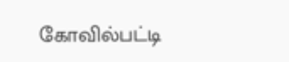கோவில்பட்டி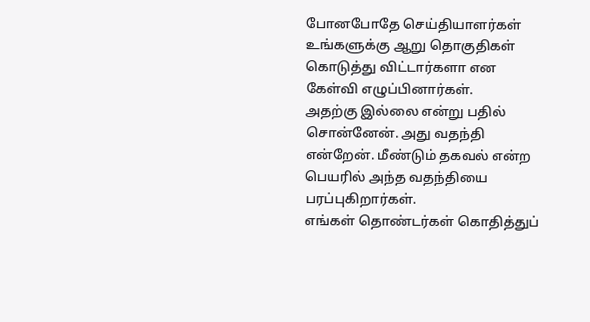போனபோதே செய்தியாளர்கள் உங்களுக்கு ஆறு தொகுதிகள் கொடுத்து விட்டார்களா என கேள்வி எழுப்பினார்கள்.
அதற்கு இல்லை என்று பதில் சொன்னேன். அது வதந்தி என்றேன். மீண்டும் தகவல் என்ற பெயரில் அந்த வதந்தியை பரப்புகிறார்கள்.
எங்கள் தொண்டர்கள் கொதித்துப்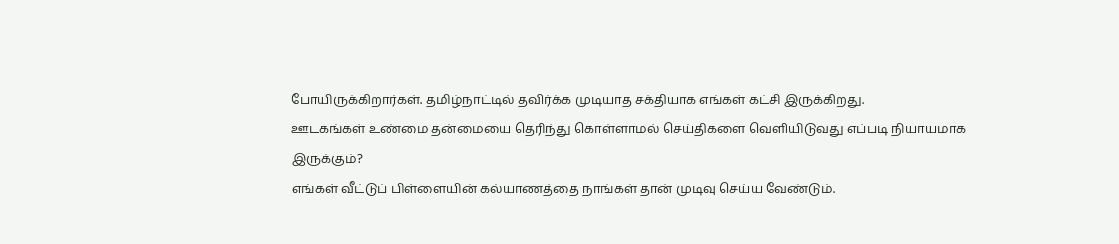போயிருக்கிறார்கள். தமிழ்நாட்டில் தவிர்க்க முடியாத சக்தியாக எங்கள் கட்சி இருக்கிறது.
ஊடகங்கள் உண்மை தன்மையை தெரிந்து கொள்ளாமல் செய்திகளை வெளியிடுவது எப்படி நியாயமாக இருக்கும்?
எங்கள் வீட்டுப் பிள்ளையின் கல்யாணத்தை நாங்கள் தான் முடிவு செய்ய வேண்டும்.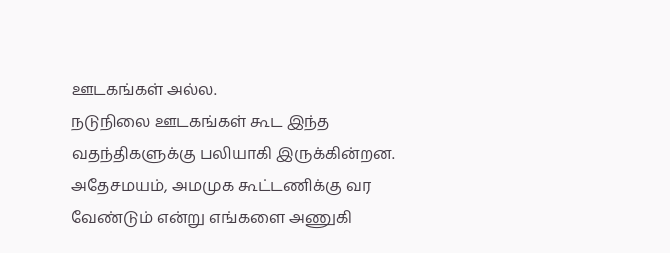ஊடகங்கள் அல்ல.
நடுநிலை ஊடகங்கள் கூட இந்த வதந்திகளுக்கு பலியாகி இருக்கின்றன.
அதேசமயம், அமமுக கூட்டணிக்கு வர வேண்டும் என்று எங்களை அணுகி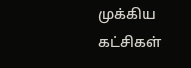முக்கிய கட்சிகள்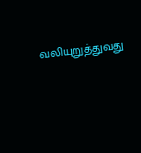வலியுறுத்துவது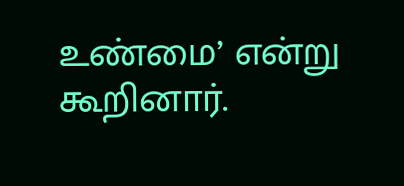உண்மை’ என்று கூறினார்.